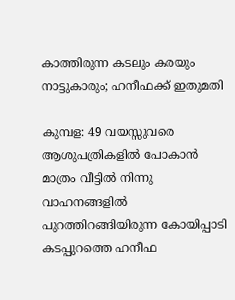കാത്തിരുന്ന കടലും കരയും നാട്ടുകാരും; ഹനീഫക്ക് ഇതുമതി

കുമ്പള: 49 വയസ്സുവരെ ആശുപത്രികളില്‍ പോകാന്‍ മാത്രം വീട്ടില്‍ നിന്നു വാഹനങ്ങളില്‍ പുറത്തിറങ്ങിയിരുന്ന കോയിപ്പാടി കടപ്പുറത്തെ ഹനീഫ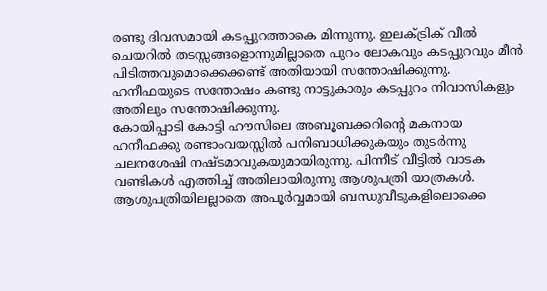രണ്ടു ദിവസമായി കടപ്പുറത്താകെ മിന്നുന്നു. ഇലക്ട്രിക് വീല്‍ ചെയറില്‍ തടസ്സങ്ങളൊന്നുമില്ലാതെ പുറം ലോകവും കടപ്പുറവും മീന്‍ പിടിത്തവുമൊക്കെക്കണ്ട് അതിയായി സന്തോഷിക്കുന്നു. ഹനീഫയുടെ സന്തോഷം കണ്ടു നാട്ടുകാരും കടപ്പുറം നിവാസികളും അതിലും സന്തോഷിക്കുന്നു.
കോയിപ്പാടി കോട്ടി ഹൗസിലെ അബൂബക്കറിന്റെ മകനായ ഹനീഫക്കു രണ്ടാംവയസ്സില്‍ പനിബാധിക്കുകയും തുടര്‍ന്നു ചലനശേഷി നഷ്ടമാവുകയുമായിരുന്നു. പിന്നീട് വീട്ടില്‍ വാടക വണ്ടികള്‍ എത്തിച്ച് അതിലായിരുന്നു ആശുപത്രി യാത്രകള്‍. ആശുപത്രിയിലല്ലാതെ അപൂര്‍വ്വമായി ബന്ധുവീടുകളിലൊക്കെ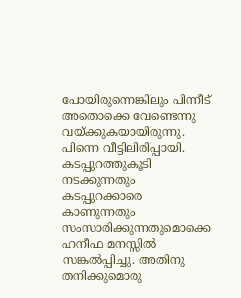പോയിരുന്നെങ്കിലും പിന്നീട് അതൊക്കെ വേണ്ടെന്നു വയ്ക്കുകയായിരുന്നു. പിന്നെ വീട്ടിലിരിപ്പായി. കടപ്പുറത്തുകൂടി നടക്കുന്നതും കടപ്പുറക്കാരെ കാണുന്നതും സംസാരിക്കുന്നതുമൊക്കെ ഹനീഫ മനസ്സില്‍ സങ്കല്‍പ്പിച്ചു. അതിനു തനിക്കുമൊരു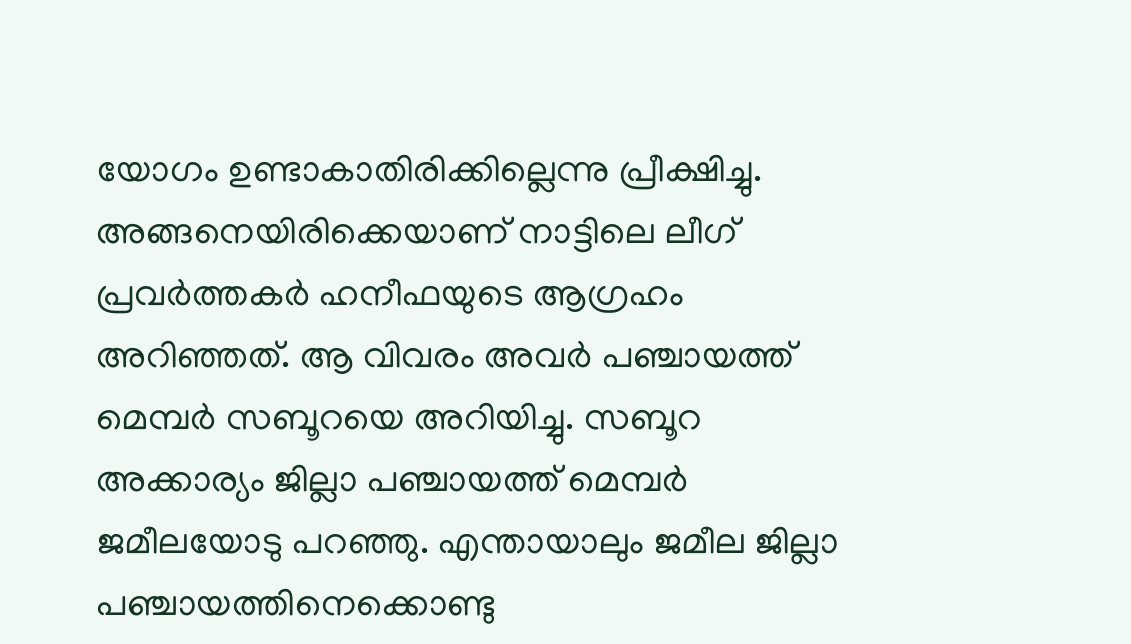യോഗം ഉണ്ടാകാതിരിക്കില്ലെന്നു പ്രീക്ഷിച്ചു. അങ്ങനെയിരിക്കെയാണ് നാട്ടിലെ ലീഗ് പ്രവര്‍ത്തകര്‍ ഹനീഫയുടെ ആഗ്രഹം അറിഞ്ഞത്. ആ വിവരം അവര്‍ പഞ്ചായത്ത് മെമ്പര്‍ സബൂറയെ അറിയിച്ചു. സബൂറ അക്കാര്യം ജില്ലാ പഞ്ചായത്ത് മെമ്പര്‍ ജമീലയോടു പറഞ്ഞു. എന്തായാലും ജമീല ജില്ലാ പഞ്ചായത്തിനെക്കൊണ്ടു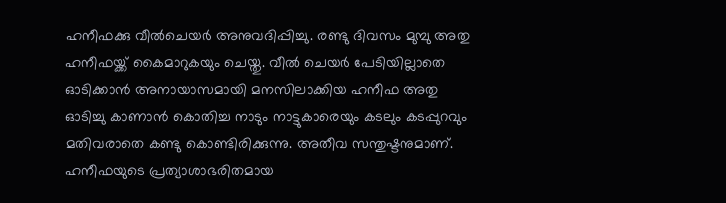ഹനീഫക്കു വീല്‍ചെയര്‍ അനുവദിപ്പിച്ചു. രണ്ടു ദിവസം മുമ്പു അതു ഹനീഫയ്ക്ക് കൈമാറുകയും ചെയ്തു. വീല്‍ ചെയര്‍ പേടിയില്ലാതെ ഓടിക്കാന്‍ അനായാസമായി മനസിലാക്കിയ ഹനീഫ അതു ഓടിച്ചു കാണാന്‍ കൊതിച്ച നാടും നാട്ടുകാരെയും കടലും കടപ്പുറവും മതിവരാതെ കണ്ടു കൊണ്ടിരിക്കുന്നു. അതീവ സന്തുഷ്ടനുമാണ്. ഹനീഫയുടെ പ്രത്യാശാഭരിതമായ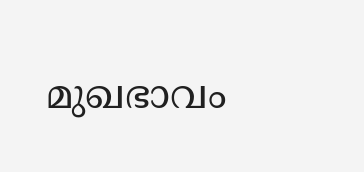മുഖഭാവം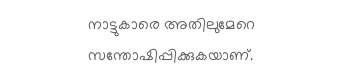നാട്ടുകാരെ അതിലുമേറെ സന്തോഷിപ്പിക്കുകയാണ്.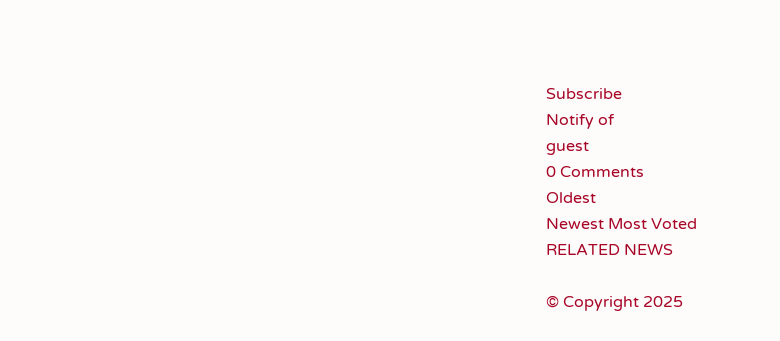Subscribe
Notify of
guest
0 Comments
Oldest
Newest Most Voted
RELATED NEWS

© Copyright 2025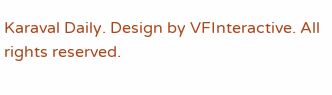Karaval Daily. Design by VFInteractive. All rights reserved.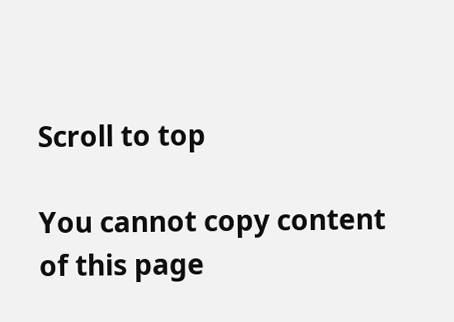Scroll to top

You cannot copy content of this page